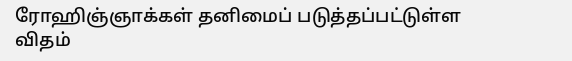ரோஹிஞ்ஞாக்கள் தனிமைப் படுத்தப்பட்டுள்ள விதம்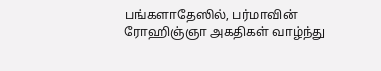பங்களாதேஸில், பர்மாவின் ரோஹிஞ்ஞா அகதிகள் வாழ்ந்து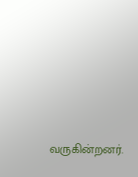வருகின்றனர்.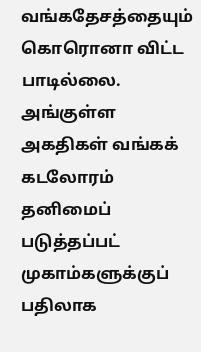வங்கதேசத்தையும் கொரொனா விட்ட பாடில்லை. அங்குள்ள அகதிகள் வங்கக் கடலோரம் தனிமைப் படுத்தப்பட் முகாம்களுக்குப் பதிலாக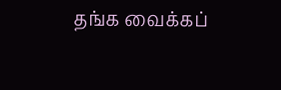தங்க வைக்கப்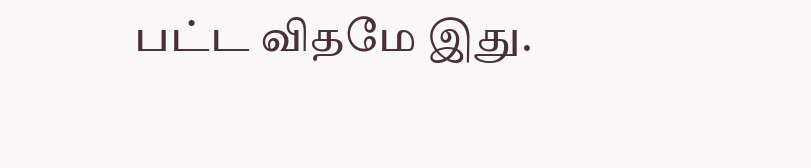பட்ட விதமே இது.